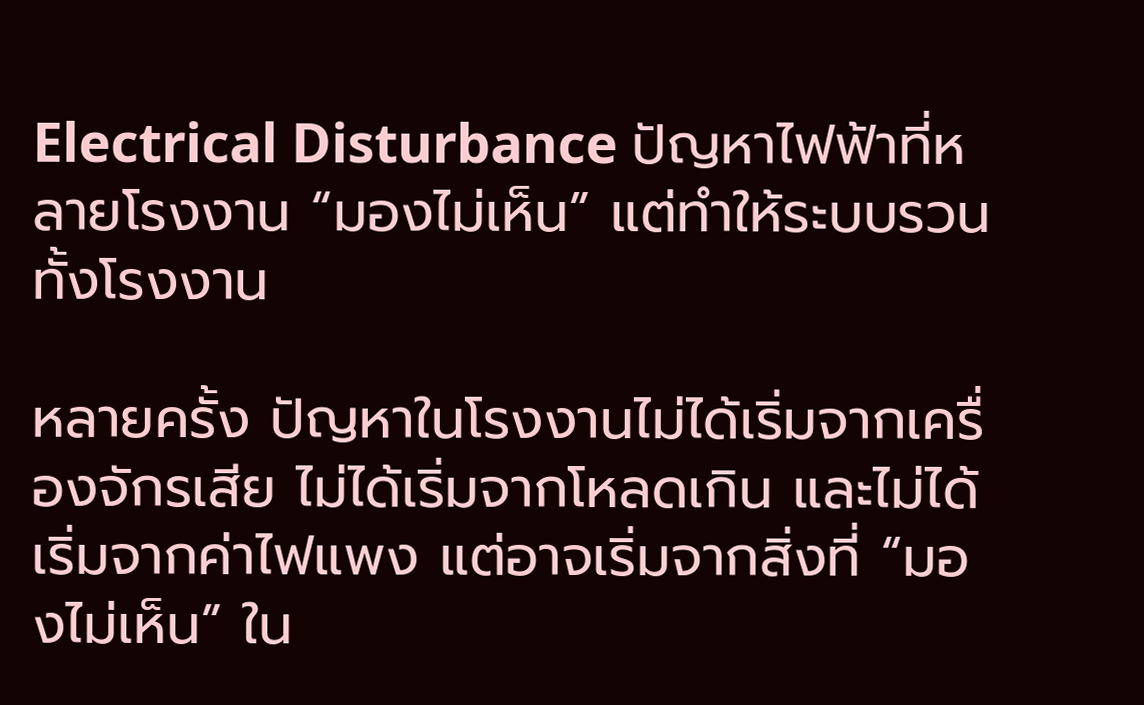Electrical Disturbance ปัญหาไฟฟ้าที่หลายโรงงาน “มองไม่เห็น” แต่ทำให้ระบบรวนทั้งโรงงาน

หลายครั้ง ปัญหาในโรงงานไม่ได้เริ่มจากเครื่องจักรเสีย ไม่ได้เริ่มจากโหลดเกิน และไม่ได้เริ่มจากค่าไฟแพง แต่อาจเริ่มจากสิ่งที่ “มองไม่เห็น” ใน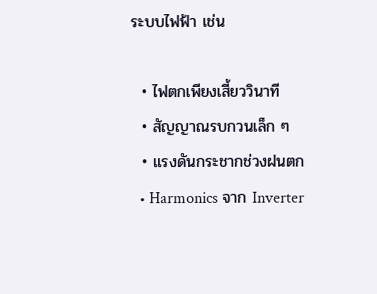ระบบไฟฟ้า เช่น

  • ไฟตกเพียงเสี้ยววินาที
  • สัญญาณรบกวนเล็ก ๆ
  • แรงดันกระชากช่วงฝนตก
  • Harmonics จาก Inverter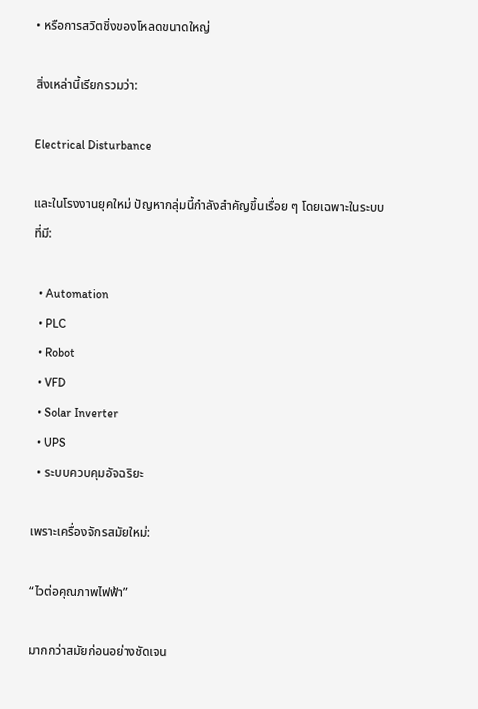• หรือการสวิตชิ่งของโหลดขนาดใหญ่

สิ่งเหล่านี้เรียกรวมว่า:

Electrical Disturbance

และในโรงงานยุคใหม่ ปัญหากลุ่มนี้กำลังสำคัญขึ้นเรื่อย ๆ โดยเฉพาะในระบบที่มี:

  • Automation
  • PLC
  • Robot
  • VFD
  • Solar Inverter
  • UPS
  • ระบบควบคุมอัจฉริยะ

เพราะเครื่องจักรสมัยใหม่:

“ไวต่อคุณภาพไฟฟ้า”

มากกว่าสมัยก่อนอย่างชัดเจน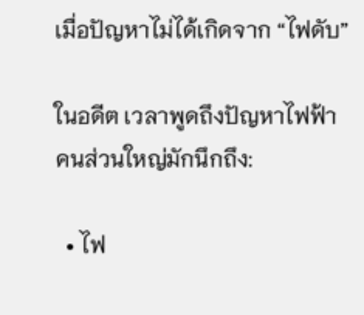เมื่อปัญหาไม่ได้เกิดจาก “ไฟดับ”

ในอดีต เวลาพูดถึงปัญหาไฟฟ้า คนส่วนใหญ่มักนึกถึง:

  • ไฟ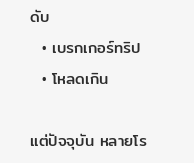ดับ
  • เบรกเกอร์ทริป
  • โหลดเกิน

แต่ปัจจุบัน หลายโร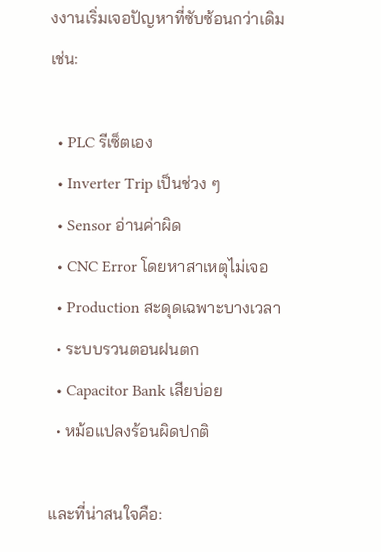งงานเริ่มเจอปัญหาที่ซับซ้อนกว่าเดิม เช่น:

  • PLC รีเซ็ตเอง
  • Inverter Trip เป็นช่วง ๆ
  • Sensor อ่านค่าผิด
  • CNC Error โดยหาสาเหตุไม่เจอ
  • Production สะดุดเฉพาะบางเวลา
  • ระบบรวนตอนฝนตก
  • Capacitor Bank เสียบ่อย
  • หม้อแปลงร้อนผิดปกติ

และที่น่าสนใจคือ: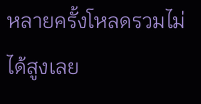หลายครั้งโหลดรวมไม่ได้สูงเลย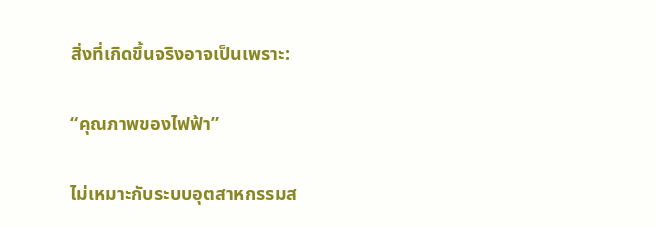สิ่งที่เกิดขึ้นจริงอาจเป็นเพราะ:

“คุณภาพของไฟฟ้า”

ไม่เหมาะกับระบบอุตสาหกรรมส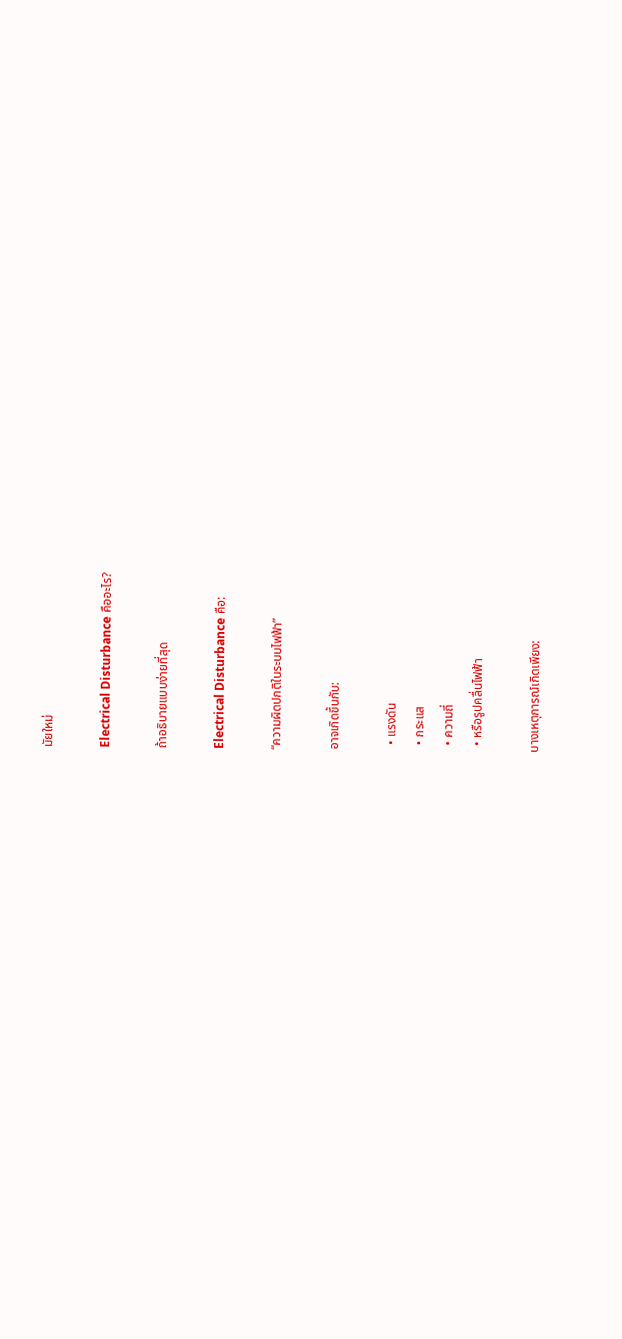มัยใหม่

Electrical Disturbance คืออะไร?

ถ้าอธิบายแบบง่ายที่สุด

Electrical Disturbance คือ:

“ความผิดปกติในระบบไฟฟ้า”

อาจเกิดขึ้นกับ:

  • แรงดัน
  • กระแส
  • ความถี่
  • หรือรูปคลื่นไฟฟ้า

บางเหตุการณ์เกิดเพียง: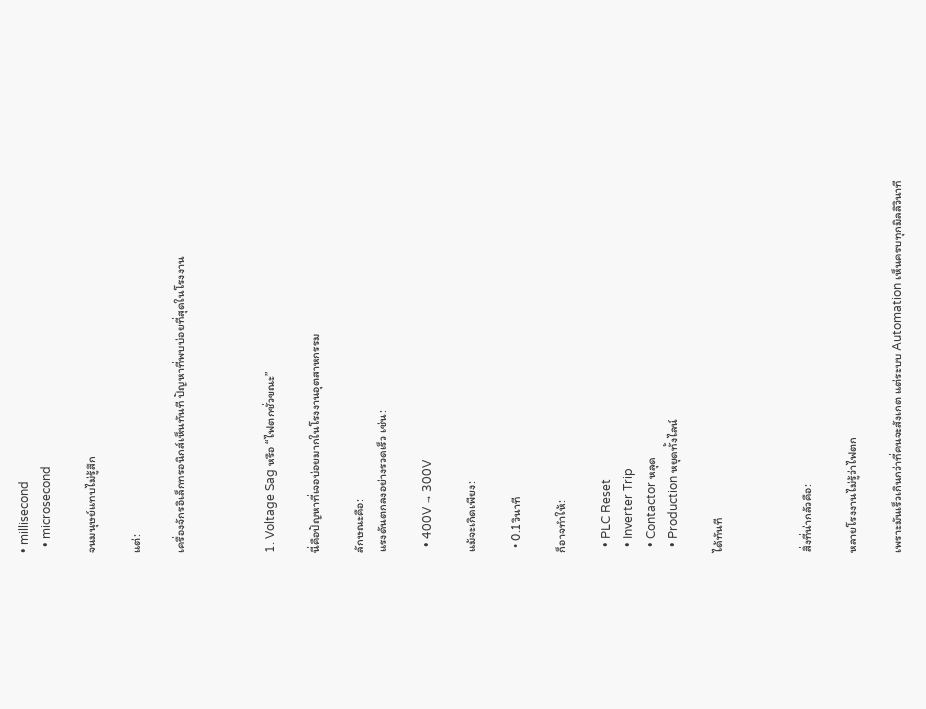• millisecond
  • microsecond

จนมนุษย์แทบไม่รู้สึก

แต่:

เครื่องจักรอิเล็กทรอนิกส์เห็นทันที ปัญหาที่พบบ่อยที่สุดในโรงงาน



1. Voltage Sag หรือ “ไฟตกชั่วขณะ”

นี่คือปัญหาที่เจอบ่อยมากในโรงงานอุตสาหกรรม

ลักษณะคือ:
แรงดันตกลงอย่างรวดเร็ว เช่น:

  • 400V → 300V

แม้จะเกิดเพียง:

  • 0.1 วินาที

ก็อาจทำให้:

  • PLC Reset
  • Inverter Trip
  • Contactor หลุด
  • Production หยุดทั้งไลน์

ได้ทันที



สิ่งที่น่ากลัวคือ:

หลายโรงงานไม่รู้ว่าไฟตก

เพราะมันเร็วเกินกว่าที่คนจะสังเกต แต่ระบบ Automation เห็นครบทุกมิลลิวินาที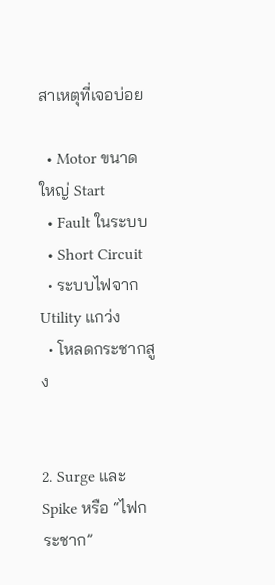สาเหตุที่เจอบ่อย

  • Motor ขนาดใหญ่ Start
  • Fault ในระบบ
  • Short Circuit
  • ระบบไฟจาก Utility แกว่ง
  • โหลดกระชากสูง


2. Surge และ Spike หรือ “ไฟกระชาก”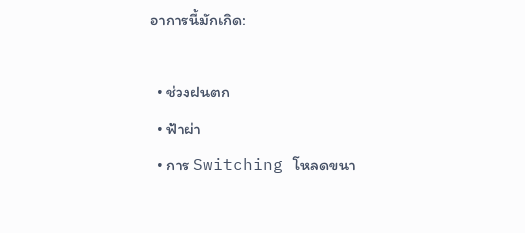อาการนี้มักเกิด:

  • ช่วงฝนตก
  • ฟ้าผ่า
  • การ Switching โหลดขนา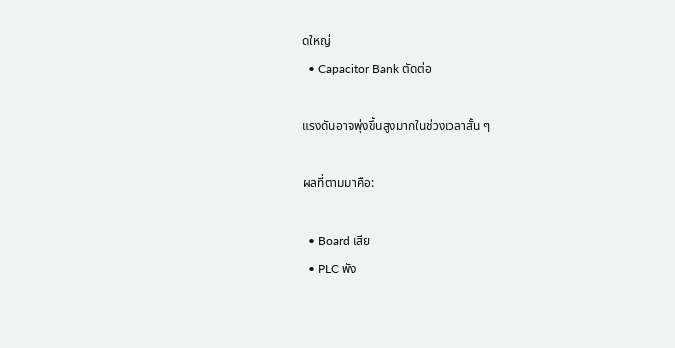ดใหญ่
  • Capacitor Bank ตัดต่อ

แรงดันอาจพุ่งขึ้นสูงมากในช่วงเวลาสั้น ๆ

ผลที่ตามมาคือ:

  • Board เสีย
  • PLC พัง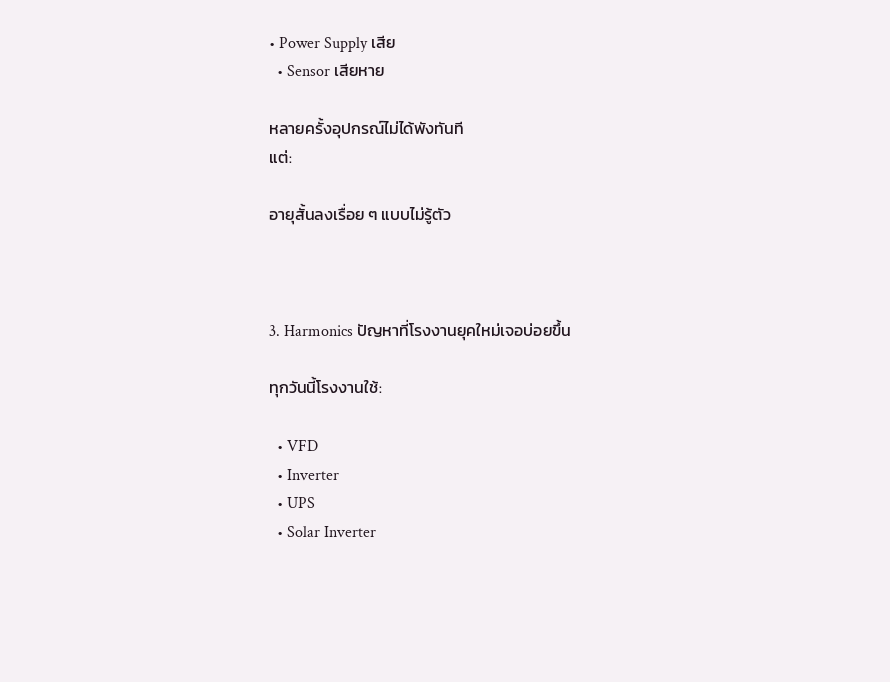• Power Supply เสีย
  • Sensor เสียหาย

หลายครั้งอุปกรณ์ไม่ได้พังทันที
แต่:

อายุสั้นลงเรื่อย ๆ แบบไม่รู้ตัว



3. Harmonics ปัญหาที่โรงงานยุคใหม่เจอบ่อยขึ้น

ทุกวันนี้โรงงานใช้:

  • VFD
  • Inverter
  • UPS
  • Solar Inverter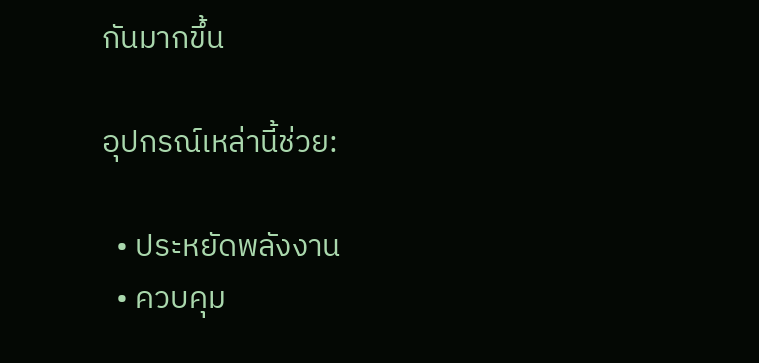กันมากขึ้น

อุปกรณ์เหล่านี้ช่วย:

  • ประหยัดพลังงาน
  • ควบคุม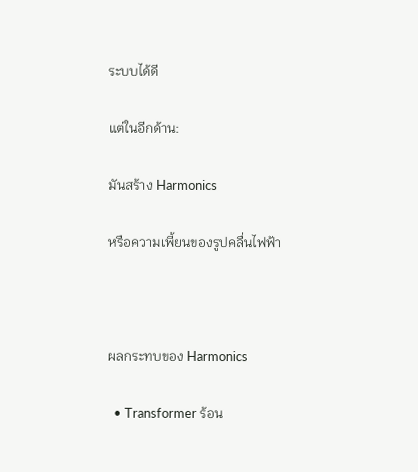ระบบได้ดี

แต่ในอีกด้าน:

มันสร้าง Harmonics

หรือความเพี้ยนของรูปคลื่นไฟฟ้า



ผลกระทบของ Harmonics

  • Transformer ร้อน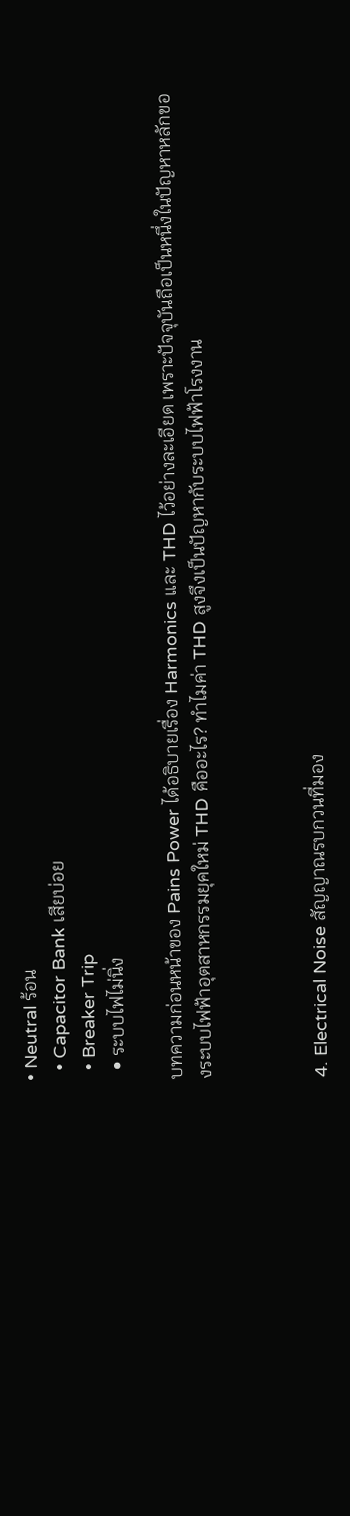• Neutral ร้อน
  • Capacitor Bank เสียบ่อย
  • Breaker Trip
  • ระบบไฟไม่นิ่ง

บทความก่อนหน้าของ Pains Power ได้อธิบายเรื่อง Harmonics และ THD ไว้อย่างละเอียด เพราะปัจจุบันถือเป็นหนึ่งในปัญหาหลักของระบบไฟฟ้าอุตสาหกรรมยุคใหม่ THD คืออะไร? ทำไมค่า THD สูงจึงเป็นปัญหากับระบบไฟฟ้าโรงงาน



4. Electrical Noise สัญญาณรบกวนที่มอง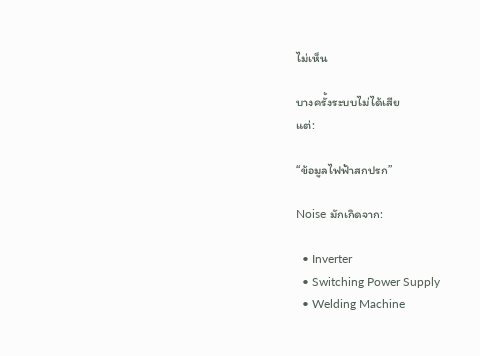ไม่เห็น

บางครั้งระบบไม่ได้เสีย
แต่:

“ข้อมูลไฟฟ้าสกปรก”

Noise มักเกิดจาก:

  • Inverter
  • Switching Power Supply
  • Welding Machine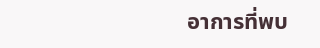อาการที่พบ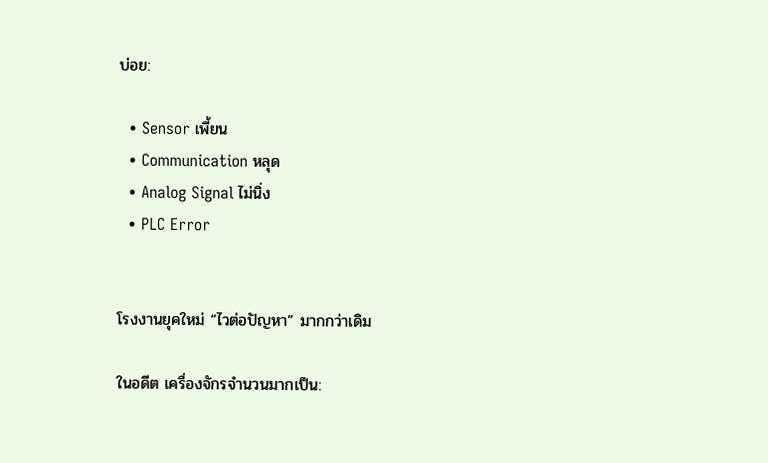บ่อย:

  • Sensor เพี้ยน
  • Communication หลุด
  • Analog Signal ไม่นิ่ง
  • PLC Error


โรงงานยุคใหม่ “ไวต่อปัญหา” มากกว่าเดิม

ในอดีต เครื่องจักรจำนวนมากเป็น: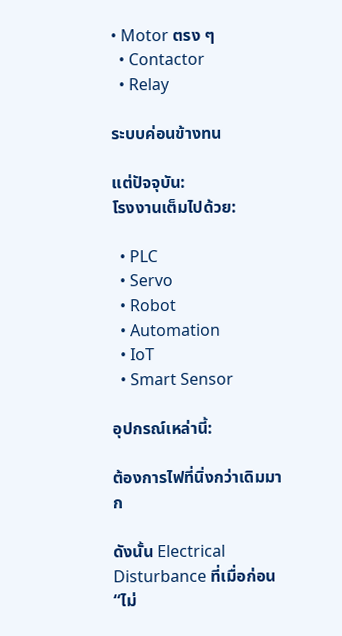• Motor ตรง ๆ
  • Contactor
  • Relay

ระบบค่อนข้างทน

แต่ปัจจุบัน:
โรงงานเต็มไปด้วย:

  • PLC
  • Servo
  • Robot
  • Automation
  • IoT
  • Smart Sensor

อุปกรณ์เหล่านี้:

ต้องการไฟที่นิ่งกว่าเดิมมาก

ดังนั้น Electrical Disturbance ที่เมื่อก่อน “ไม่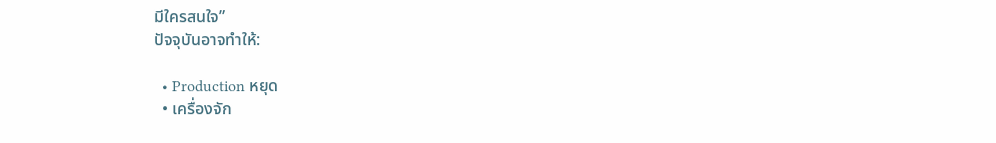มีใครสนใจ”
ปัจจุบันอาจทำให้:

  • Production หยุด
  • เครื่องจัก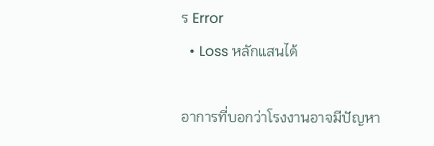ร Error
  • Loss หลักแสนได้

อาการที่บอกว่าโรงงานอาจมีปัญหา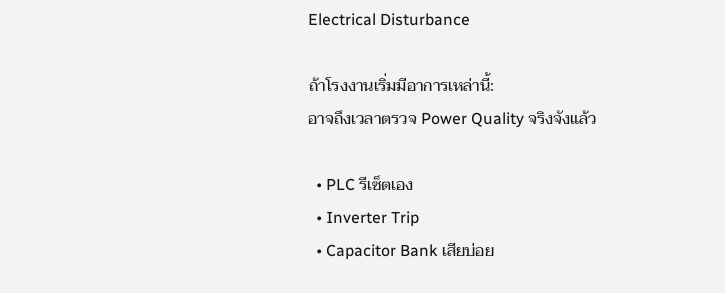Electrical Disturbance

ถ้าโรงงานเริ่มมีอาการเหล่านี้:
อาจถึงเวลาตรวจ Power Quality จริงจังแล้ว

  • PLC รีเซ็ตเอง
  • Inverter Trip
  • Capacitor Bank เสียบ่อย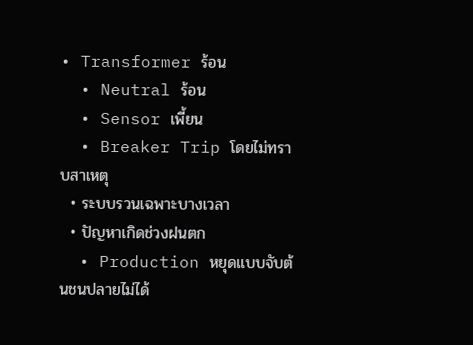• Transformer ร้อน
  • Neutral ร้อน
  • Sensor เพี้ยน
  • Breaker Trip โดยไม่ทราบสาเหตุ
  • ระบบรวนเฉพาะบางเวลา
  • ปัญหาเกิดช่วงฝนตก
  • Production หยุดแบบจับต้นชนปลายไม่ได้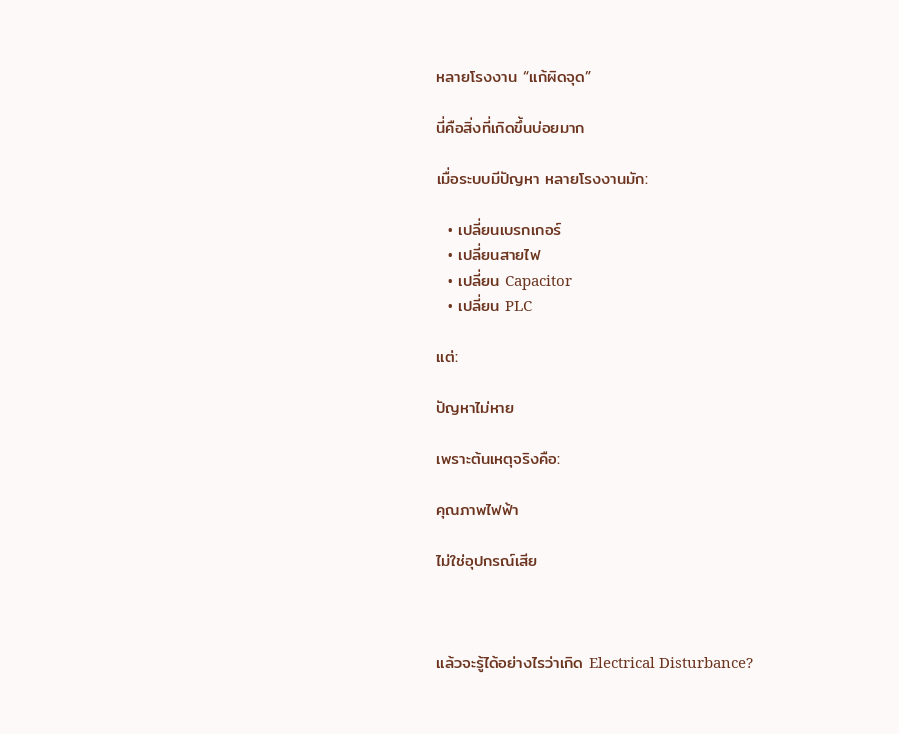หลายโรงงาน “แก้ผิดจุด”

นี่คือสิ่งที่เกิดขึ้นบ่อยมาก

เมื่อระบบมีปัญหา หลายโรงงานมัก:

  • เปลี่ยนเบรกเกอร์
  • เปลี่ยนสายไฟ
  • เปลี่ยน Capacitor
  • เปลี่ยน PLC

แต่:

ปัญหาไม่หาย

เพราะต้นเหตุจริงคือ:

คุณภาพไฟฟ้า

ไม่ใช่อุปกรณ์เสีย



แล้วจะรู้ได้อย่างไรว่าเกิด Electrical Disturbance?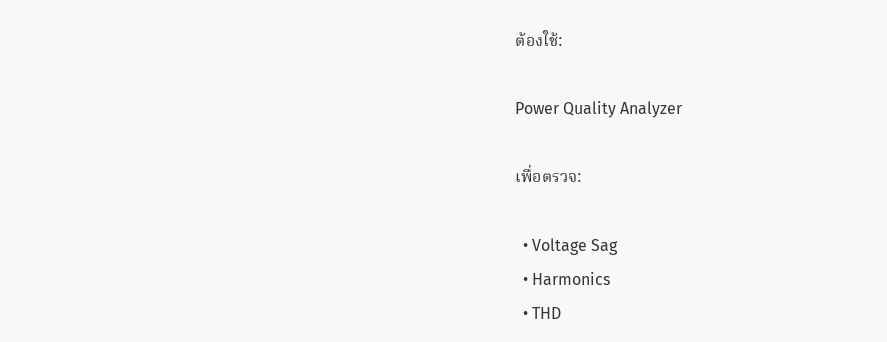ต้องใช้:

Power Quality Analyzer

เพื่อตรวจ:

  • Voltage Sag
  • Harmonics
  • THD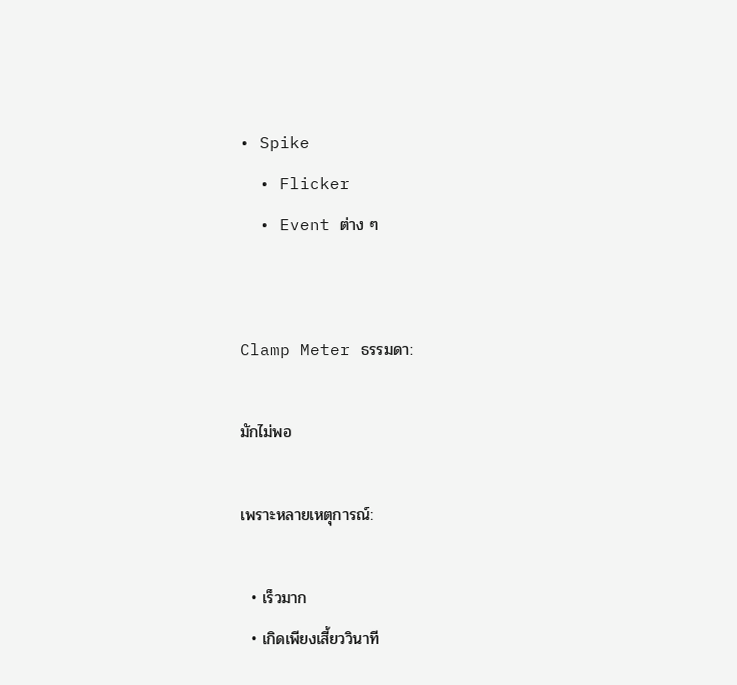• Spike
  • Flicker
  • Event ต่าง ๆ


Clamp Meter ธรรมดา:

มักไม่พอ

เพราะหลายเหตุการณ์:

  • เร็วมาก
  • เกิดเพียงเสี้ยววินาที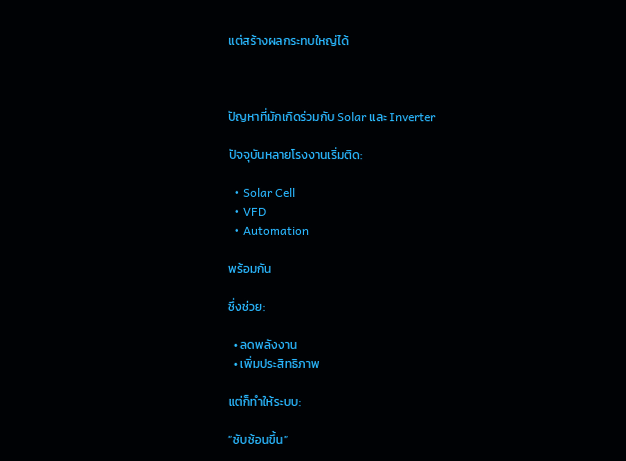แต่สร้างผลกระทบใหญ่ได้



ปัญหาที่มักเกิดร่วมกับ Solar และ Inverter

ปัจจุบันหลายโรงงานเริ่มติด:

  • Solar Cell
  • VFD
  • Automation

พร้อมกัน

ซึ่งช่วย:

  • ลดพลังงาน
  • เพิ่มประสิทธิภาพ

แต่ก็ทำให้ระบบ:

“ซับซ้อนขึ้น”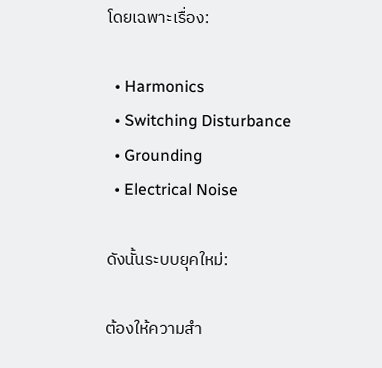โดยเฉพาะเรื่อง:

  • Harmonics
  • Switching Disturbance
  • Grounding
  • Electrical Noise

ดังนั้นระบบยุคใหม่:

ต้องให้ความสำ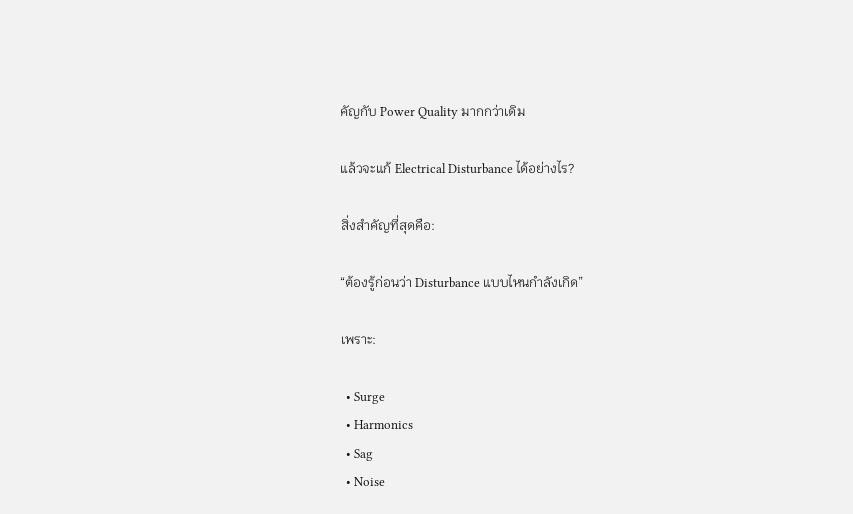คัญกับ Power Quality มากกว่าเดิม

แล้วจะแก้ Electrical Disturbance ได้อย่างไร?

สิ่งสำคัญที่สุดคือ:

“ต้องรู้ก่อนว่า Disturbance แบบไหนกำลังเกิด”

เพราะ:

  • Surge
  • Harmonics
  • Sag
  • Noise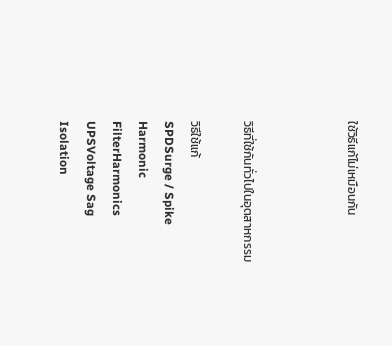ใช้วิธีแก้ไม่เหมือนกัน



วิธีที่ใช้กันทั่วไปในอุตสาหกรรม

วิธีใช้แก้
SPDSurge / Spike
Harmonic FilterHarmonics
UPSVoltage Sag
Isolation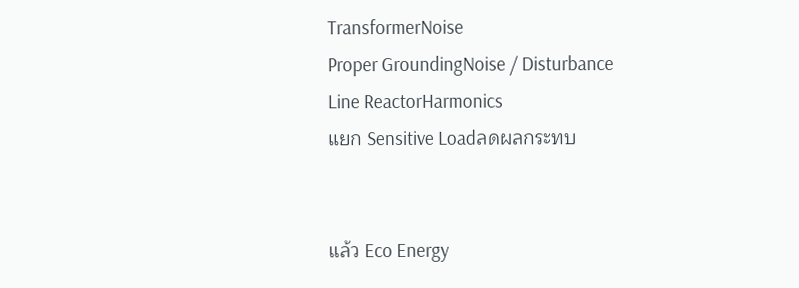TransformerNoise
Proper GroundingNoise / Disturbance
Line ReactorHarmonics
แยก Sensitive Loadลดผลกระทบ


แล้ว Eco Energy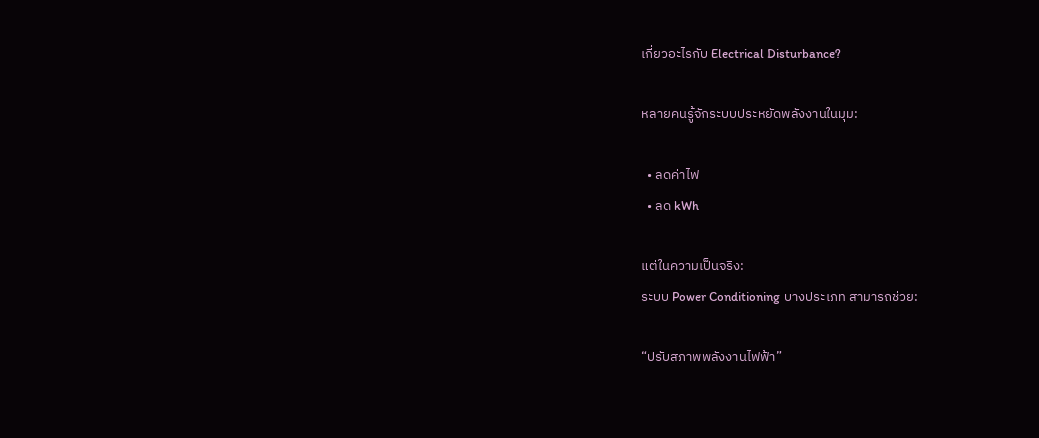เกี่ยวอะไรกับ Electrical Disturbance?

หลายคนรู้จักระบบประหยัดพลังงานในมุม:

  • ลดค่าไฟ
  • ลด kWh

แต่ในความเป็นจริง:
ระบบ Power Conditioning บางประเภท สามารถช่วย:

“ปรับสภาพพลังงานไฟฟ้า”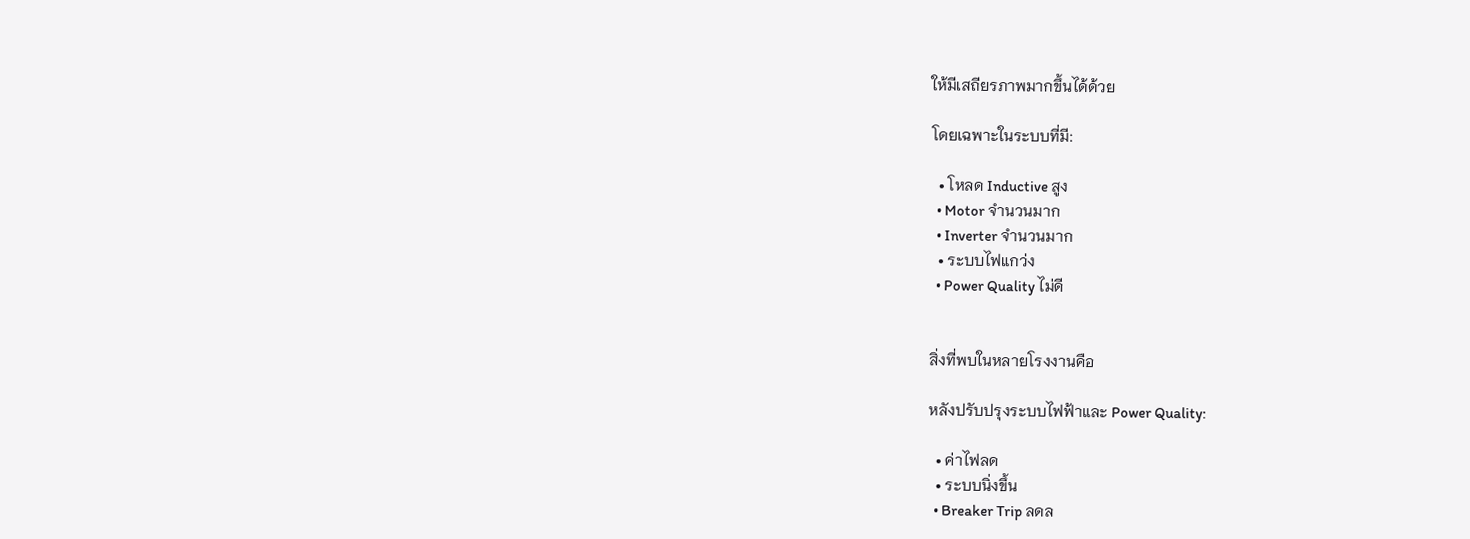ให้มีเสถียรภาพมากขึ้นได้ด้วย

โดยเฉพาะในระบบที่มี:

  • โหลด Inductive สูง
  • Motor จำนวนมาก
  • Inverter จำนวนมาก
  • ระบบไฟแกว่ง
  • Power Quality ไม่ดี


สิ่งที่พบในหลายโรงงานคือ

หลังปรับปรุงระบบไฟฟ้าและ Power Quality:

  • ค่าไฟลด
  • ระบบนิ่งขึ้น
  • Breaker Trip ลดล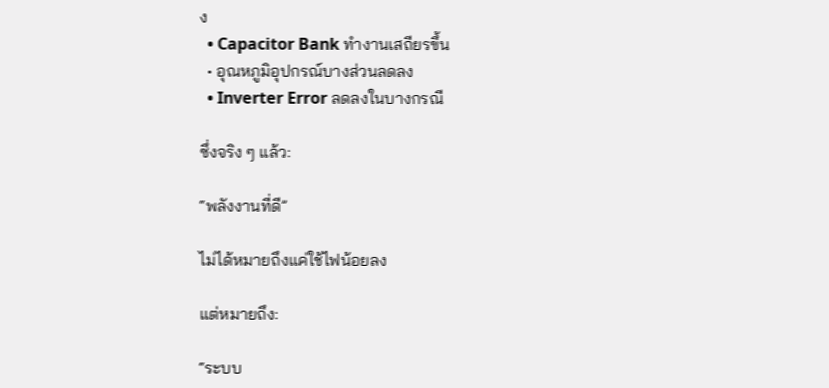ง
  • Capacitor Bank ทำงานเสถียรขึ้น
  • อุณหภูมิอุปกรณ์บางส่วนลดลง
  • Inverter Error ลดลงในบางกรณี

ซึ่งจริง ๆ แล้ว:

“พลังงานที่ดี”

ไม่ได้หมายถึงแค่ใช้ไฟน้อยลง

แต่หมายถึง:

“ระบบ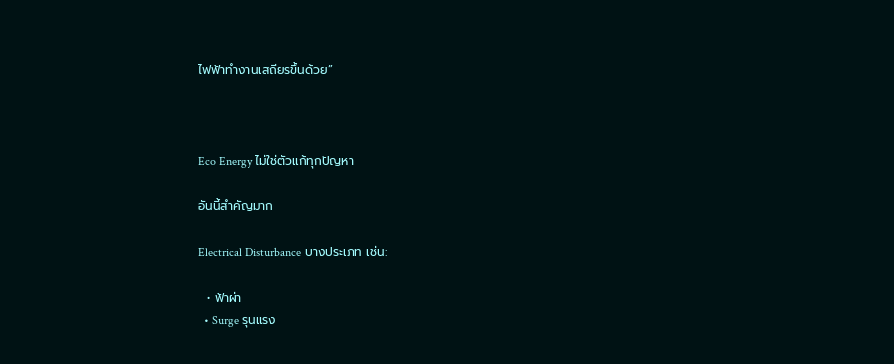ไฟฟ้าทำงานเสถียรขึ้นด้วย”



Eco Energy ไม่ใช่ตัวแก้ทุกปัญหา

อันนี้สำคัญมาก

Electrical Disturbance บางประเภท เช่น:

  • ฟ้าผ่า
  • Surge รุนแรง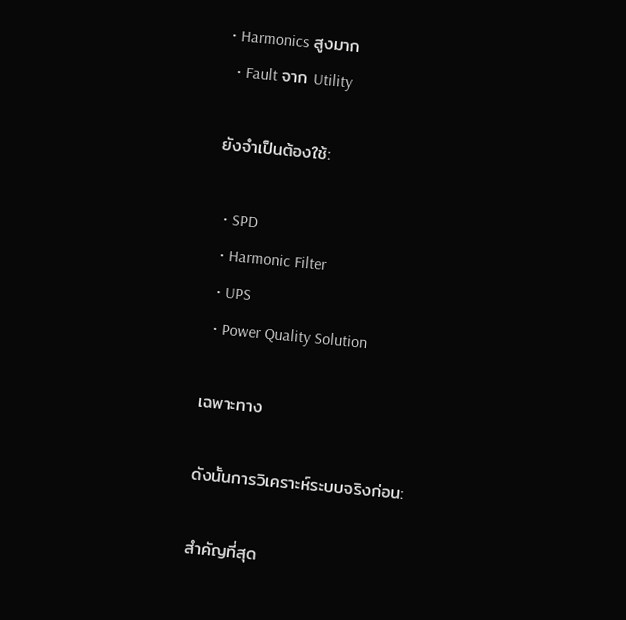• Harmonics สูงมาก
  • Fault จาก Utility

ยังจำเป็นต้องใช้:

  • SPD
  • Harmonic Filter
  • UPS
  • Power Quality Solution

เฉพาะทาง

ดังนั้นการวิเคราะห์ระบบจริงก่อน:

สำคัญที่สุด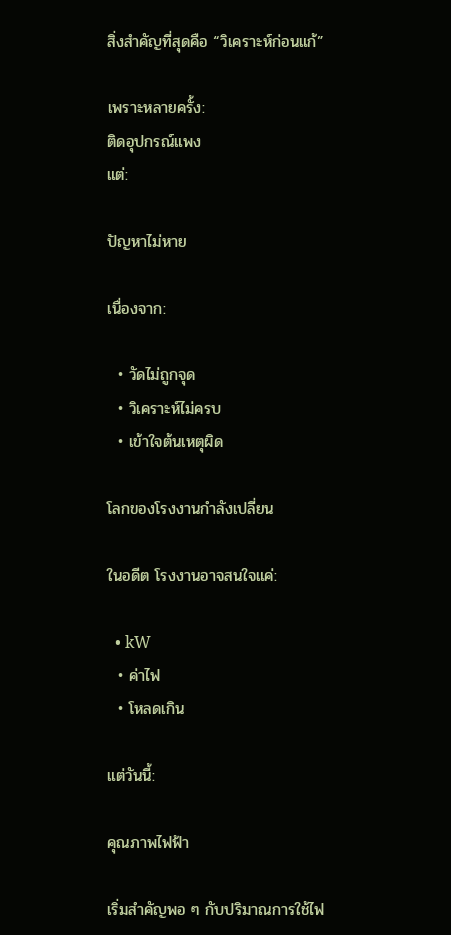สิ่งสำคัญที่สุดคือ “วิเคราะห์ก่อนแก้”

เพราะหลายครั้ง:
ติดอุปกรณ์แพง
แต่:

ปัญหาไม่หาย

เนื่องจาก:

  • วัดไม่ถูกจุด
  • วิเคราะห์ไม่ครบ
  • เข้าใจต้นเหตุผิด

โลกของโรงงานกำลังเปลี่ยน

ในอดีต โรงงานอาจสนใจแค่:

  • kW
  • ค่าไฟ
  • โหลดเกิน

แต่วันนี้:

คุณภาพไฟฟ้า

เริ่มสำคัญพอ ๆ กับปริมาณการใช้ไฟ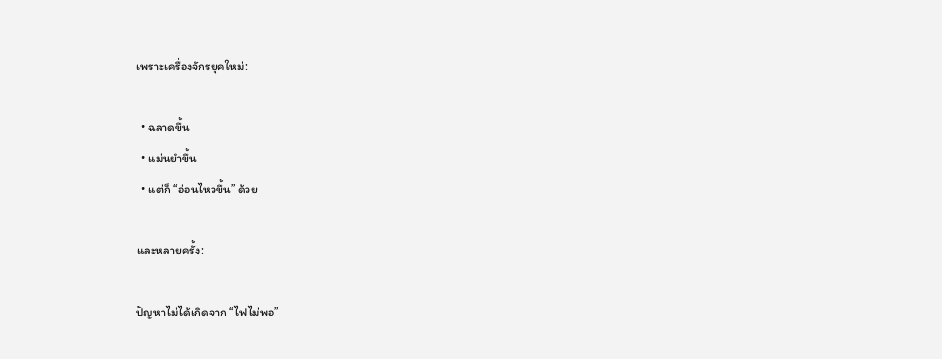เพราะเครื่องจักรยุคใหม่:

  • ฉลาดขึ้น
  • แม่นยำขึ้น
  • แต่ก็ “อ่อนไหวขึ้น” ด้วย

และหลายครั้ง:

ปัญหาไม่ได้เกิดจาก “ไฟไม่พอ”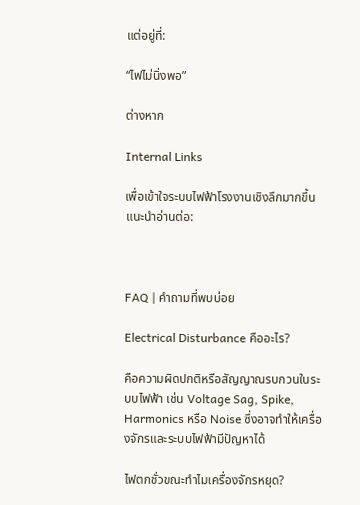แต่อยู่ที่:

“ไฟไม่นิ่งพอ”

ต่างหาก

Internal Links

เพื่อเข้าใจระบบไฟฟ้าโรงงานเชิงลึกมากขึ้น แนะนำอ่านต่อ:



FAQ | คำถามที่พบบ่อย

Electrical Disturbance คืออะไร?

คือความผิดปกติหรือสัญญาณรบกวนในระบบไฟฟ้า เช่น Voltage Sag, Spike, Harmonics หรือ Noise ซึ่งอาจทำให้เครื่องจักรและระบบไฟฟ้ามีปัญหาได้

ไฟตกชั่วขณะทำไมเครื่องจักรหยุด?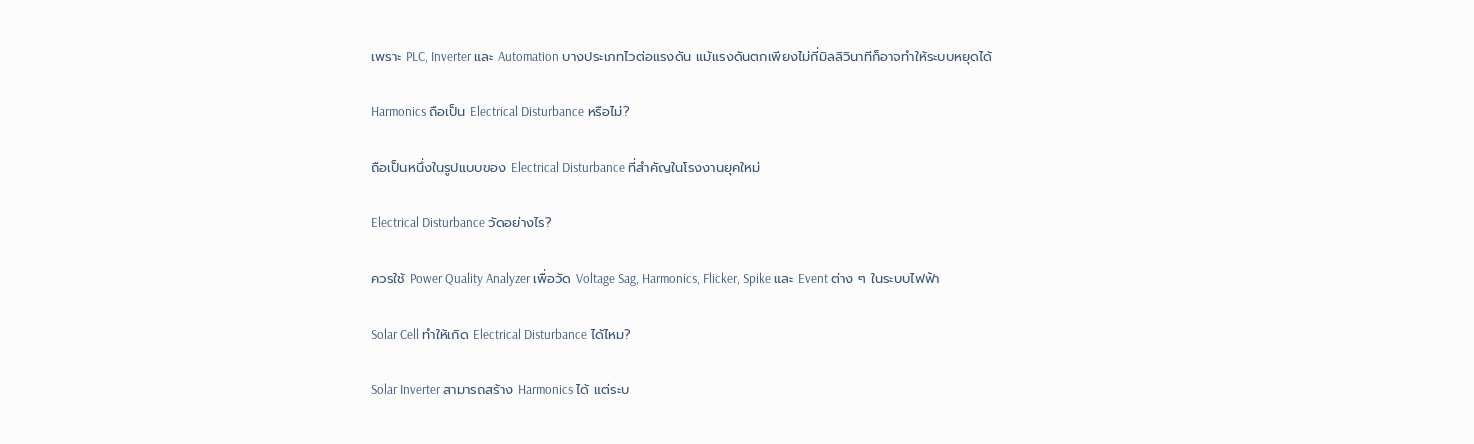เพราะ PLC, Inverter และ Automation บางประเภทไวต่อแรงดัน แม้แรงดันตกเพียงไม่กี่มิลลิวินาทีก็อาจทำให้ระบบหยุดได้

Harmonics ถือเป็น Electrical Disturbance หรือไม่?

ถือเป็นหนึ่งในรูปแบบของ Electrical Disturbance ที่สำคัญในโรงงานยุคใหม่

Electrical Disturbance วัดอย่างไร?

ควรใช้ Power Quality Analyzer เพื่อวัด Voltage Sag, Harmonics, Flicker, Spike และ Event ต่าง ๆ ในระบบไฟฟ้า

Solar Cell ทำให้เกิด Electrical Disturbance ได้ไหม?

Solar Inverter สามารถสร้าง Harmonics ได้ แต่ระบ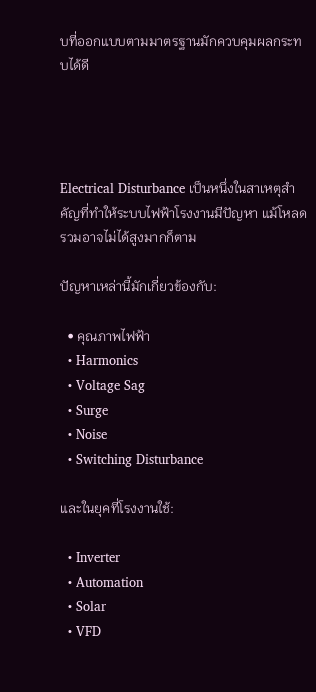บที่ออกแบบตามมาตรฐานมักควบคุมผลกระทบได้ดี




Electrical Disturbance เป็นหนึ่งในสาเหตุสำคัญที่ทำให้ระบบไฟฟ้าโรงงานมีปัญหา แม้โหลดรวมอาจไม่ได้สูงมากก็ตาม

ปัญหาเหล่านี้มักเกี่ยวข้องกับ:

  • คุณภาพไฟฟ้า
  • Harmonics
  • Voltage Sag
  • Surge
  • Noise
  • Switching Disturbance

และในยุคที่โรงงานใช้:

  • Inverter
  • Automation
  • Solar
  • VFD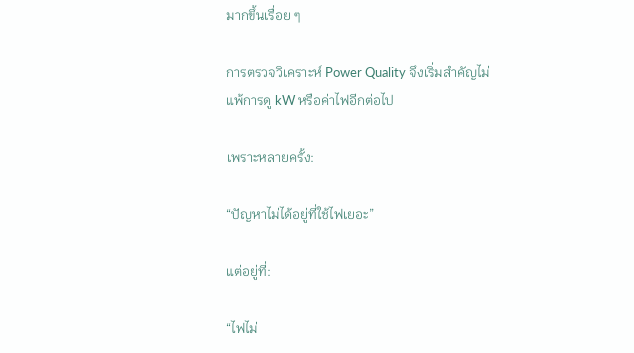มากขึ้นเรื่อย ๆ

การตรวจวิเคราะห์ Power Quality จึงเริ่มสำคัญไม่แพ้การดู kW หรือค่าไฟอีกต่อไป

เพราะหลายครั้ง:

“ปัญหาไม่ได้อยู่ที่ใช้ไฟเยอะ”

แต่อยู่ที่:

“ไฟไม่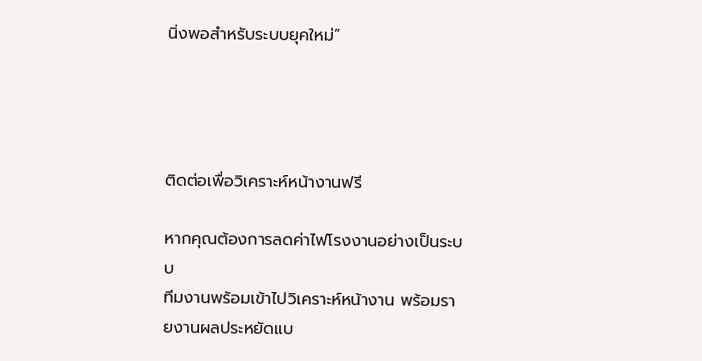นิ่งพอสำหรับระบบยุคใหม่”




ติดต่อเพื่อวิเคราะห์หน้างานฟรี

หากคุณต้องการลดค่าไฟโรงงานอย่างเป็นระบบ
ทีมงานพร้อมเข้าไปวิเคราะห์หน้างาน พร้อมรายงานผลประหยัดแบ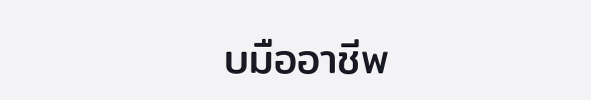บมืออาชีพ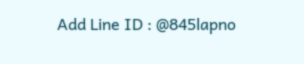Add Line ID : @845lapno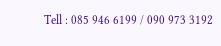Tell : 085 946 6199 / 090 973 3192